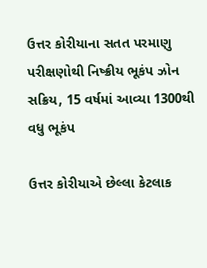ઉત્તર કોરીયાના સતત પરમાણુ પરીક્ષણોથી નિષ્ક્રીય ભૂકંપ ઝોન સક્રિય, 15 વર્ષમાં આવ્યા 1300થી વધુ ભૂકંપ

ઉત્તર કોરીયાએ છેલ્લા કેટલાક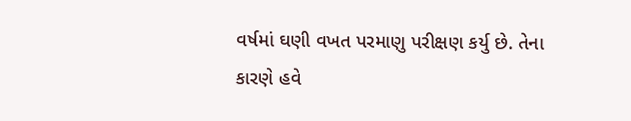વર્ષમાં ઘણી વખત પરમાણુ પરીક્ષણ કર્યુ છે. તેના કારણે હવે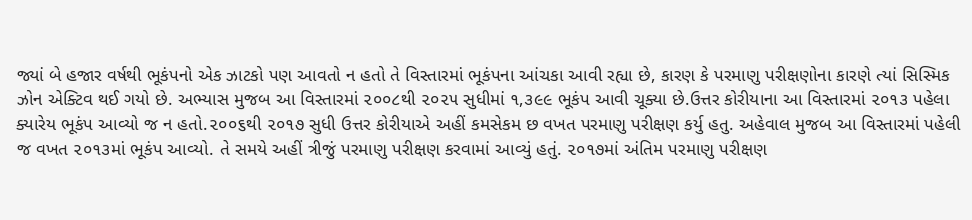જ્યાં બે હજાર વર્ષથી ભૂકંપનો એક ઝાટકો પણ આવતો ન હતો તે વિસ્તારમાં ભૂકંપના આંચકા આવી રહ્યા છે, કારણ કે પરમાણુ પરીક્ષણોના કારણે ત્યાં સિસ્મિક ઝોન એક્ટિવ થઈ ગયો છે. અભ્યાસ મુજબ આ વિસ્તારમાં ૨૦૦૮થી ૨૦૨૫ સુધીમાં ૧,૩૯૯ ભૂકંપ આવી ચૂક્યા છે.ઉત્તર કોરીયાના આ વિસ્તારમાં ૨૦૧૩ પહેલા ક્યારેય ભૂકંપ આવ્યો જ ન હતો.૨૦૦૬થી ૨૦૧૭ સુધી ઉત્તર કોરીયાએ અહીં કમસેકમ છ વખત પરમાણુ પરીક્ષણ કર્યુ હતુ. અહેવાલ મુજબ આ વિસ્તારમાં પહેલી જ વખત ૨૦૧૩માં ભૂકંપ આવ્યો. તે સમયે અહીં ત્રીજું પરમાણુ પરીક્ષણ કરવામાં આવ્યું હતું. ૨૦૧૭માં અંતિમ પરમાણુ પરીક્ષણ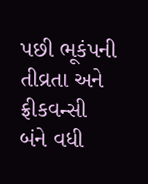પછી ભૂકંપની તીવ્રતા અને ફ્રીકવન્સી બંને વધી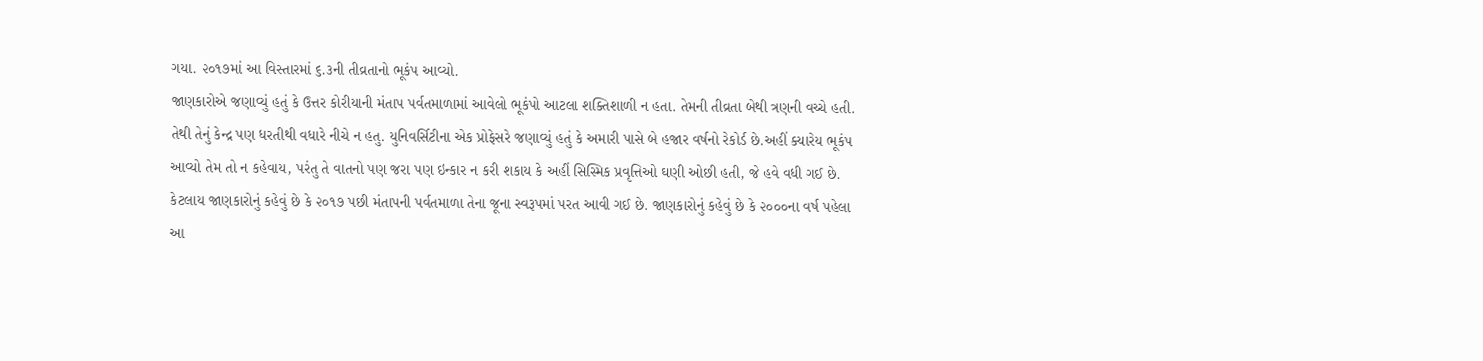ગયા. ૨૦૧૭માં આ વિસ્તારમાં ૬.૩ની તીવ્રતાનો ભૂકંપ આવ્યો.
જાણકારોએ જણાવ્યું હતું કે ઉત્તર કોરીયાની મંતાપ પર્વતમાળામાં આવેલો ભૂકંપો આટલા શક્તિશાળી ન હતા. તેમની તીવ્રતા બેથી ત્રણની વચ્ચે હતી. તેથી તેનું કેન્દ્ર પણ ધરતીથી વધારે નીચે ન હતુ. યુનિવર્સિટીના એક પ્રોફેસરે જણાવ્યું હતું કે અમારી પાસે બે હજાર વર્ષનો રેકોર્ડ છે.અહીં ક્યારેય ભૂકંપ આવ્યો તેમ તો ન કહેવાય, પરંતુ તે વાતનો પણ જરા પણ ઇન્કાર ન કરી શકાય કે અહીં સિસ્મિક પ્રવૃત્તિઓ ઘણી ઓછી હતી, જે હવે વધી ગઈ છે.
કેટલાય જાણકારોનું કહેવું છે કે ૨૦૧૭ પછી મંતાપની પર્વતમાળા તેના જૂના સ્વરૂપમાં પરત આવી ગઈ છે. જાણકારોનું કહેવું છે કે ૨૦૦૦ના વર્ષ પહેલા આ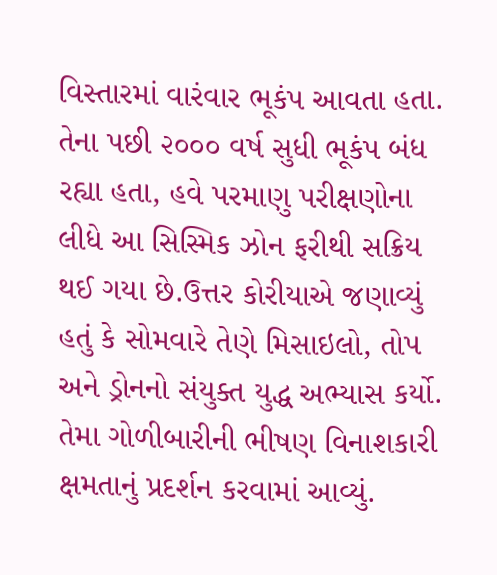વિસ્તારમાં વારંવાર ભૂકંપ આવતા હતા. તેના પછી ૨૦૦૦ વર્ષ સુધી ભૂકંપ બંધ રહ્યા હતા, હવે પરમાણુ પરીક્ષણોના લીધે આ સિસ્મિક ઝોન ફરીથી સક્રિય થઈ ગયા છે.ઉત્તર કોરીયાએ જણાવ્યું હતું કે સોમવારે તેણે મિસાઇલો, તોપ અને ડ્રોનનો સંયુક્ત યુદ્ધ અભ્યાસ કર્યો. તેમા ગોળીબારીની ભીષણ વિનાશકારી ક્ષમતાનું પ્રદર્શન કરવામાં આવ્યું.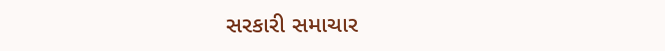સરકારી સમાચાર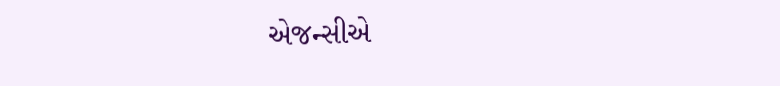એજન્સીએ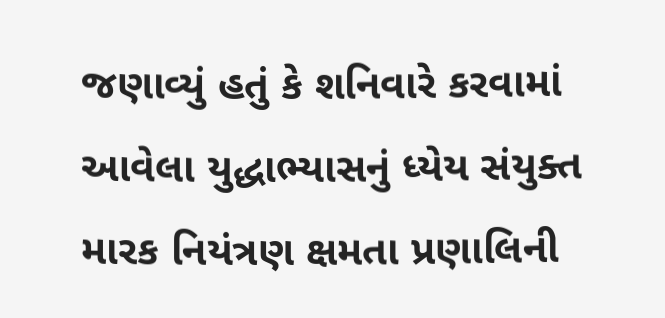જણાવ્યું હતું કે શનિવારે કરવામાં આવેલા યુદ્ધાભ્યાસનું ધ્યેય સંયુક્ત મારક નિયંત્રણ ક્ષમતા પ્રણાલિની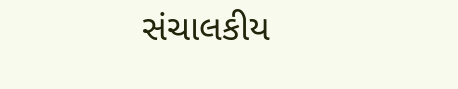સંચાલકીય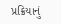પ્રક્રિયાનું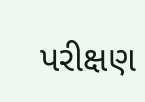પરીક્ષણ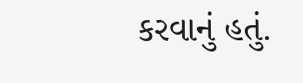કરવાનું હતું.